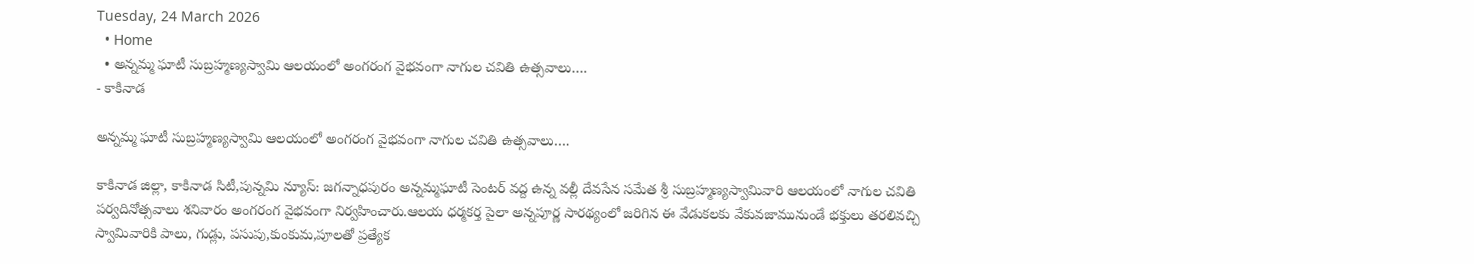Tuesday, 24 March 2026
  • Home
  • అన్నమ్మ ఘాటీ సుబ్రహ్మణ్యస్వామి ఆలయంలో అంగరంగ వైభవంగా నాగుల చవితి ఉత్సవాలు….
- కాకినాడ

అన్నమ్మ ఘాటీ సుబ్రహ్మణ్యస్వామి ఆలయంలో అంగరంగ వైభవంగా నాగుల చవితి ఉత్సవాలు….

కాకినాడ జిల్లా, కాకినాడ సిటీ,పున్నమి న్యూస్: జగన్నాధపురం అన్నమ్మఘాటీ సెంటర్ వద్ద ఉన్న వల్లీ దేవసేన సమేత శ్రీ సుబ్రహ్మణ్యస్వామివారి ఆలయంలో నాగుల చవితి పర్వదినోత్సవాలు శనివారం అంగరంగ వైభవంగా నిర్వహించారు.ఆలయ ధర్మకర్త పైలా అన్నపూర్ణ సారథ్యంలో జరిగిన ఈ వేడుకలకు వేకువజామునుండే భక్తులు తరలివచ్చి స్వామివారికి పాలు, గుడ్లు, పసుపు,కుంకుమ,పూలతో ప్రత్యేక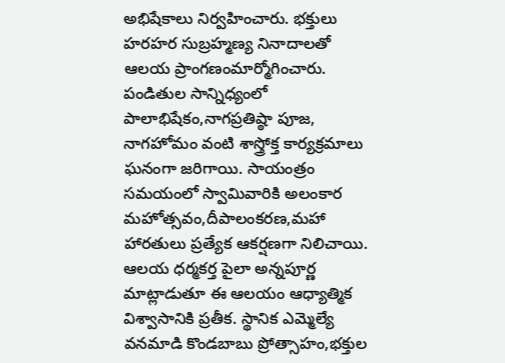అభిషేకాలు నిర్వహించారు. భక్తులు హరహర సుబ్రహ్మణ్య నినాదాలతో ఆలయ ప్రాంగణంమార్మోగించారు. పండితుల సాన్నిధ్యంలో పాలాభిషేకం,నాగప్రతిష్ఠా పూజ, నాగహోమం వంటి శాస్త్రోక్త కార్యక్రమాలు ఘనంగా జరిగాయి. సాయంత్రం సమయంలో స్వామివారికి అలంకార మహోత్సవం,దీపాలంకరణ,మహా హారతులు ప్రత్యేక ఆకర్షణగా నిలిచాయి. ఆలయ ధర్మకర్త పైలా అన్నపూర్ణ మాట్లాడుతూ ఈ ఆలయం ఆధ్యాత్మిక విశ్వాసానికి ప్రతీక. స్థానిక ఎమ్మెల్యే వనమాడి కొండబాబు ప్రోత్సాహం,భక్తుల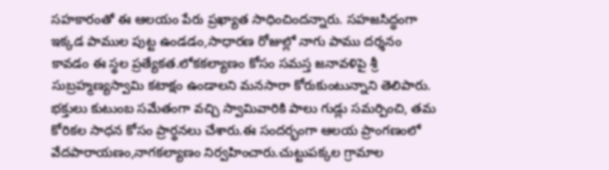సహకారంతో ఈ ఆలయం పేరు ప్రఖ్యాత సాధించిందన్నారు. సహజసిద్ధంగా ఇక్కడ పాముల పుట్ట ఉండడం,సాధారణ రోజుల్లో నాగు పాము దర్శనం కావడం ఈ స్థల ప్రత్యేకత.లోకకల్యాణం కోసం సమస్త జనావళిపై శ్రీ సుబ్రహ్మణ్యస్వామి కటాక్షం ఉండాలని మనసారా కోరుకుంటున్నాని తెలిపారు. భక్తులు కుటుంబ సమేతంగా వచ్చి స్వామివారికి పాలు గుడ్లు సమర్పించి, తమ కోరికల సాధన కోసం ప్రార్థనలు చేశారు.ఈ సందర్భంగా ఆలయ ప్రాంగణంలో వేదపారాయణం,నాగకల్యాణం నిర్వహించారు.చుట్టుపక్కల గ్రామాల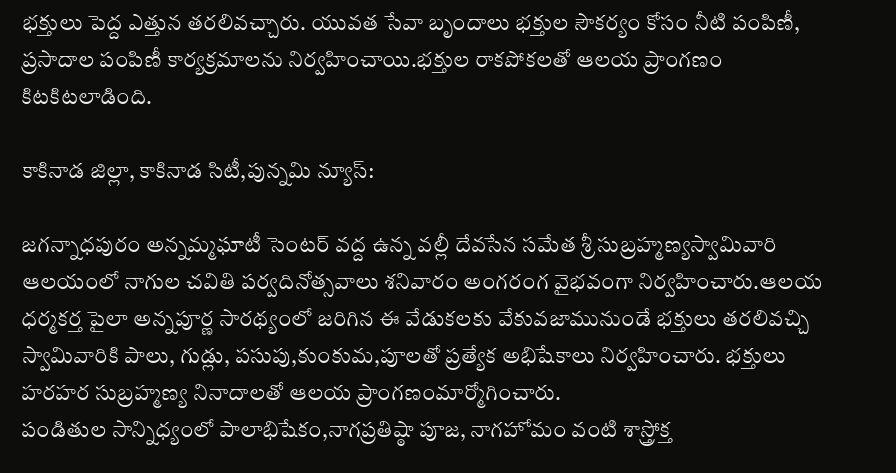భక్తులు పెద్ద ఎత్తున తరలివచ్చారు. యువత సేవా బృందాలు భక్తుల సౌకర్యం కోసం నీటి పంపిణీ, ప్రసాదాల పంపిణీ కార్యక్రమాలను నిర్వహించాయి.భక్తుల రాకపోకలతో ఆలయ ప్రాంగణం కిటకిటలాడింది.

కాకినాడ జిల్లా, కాకినాడ సిటీ,పున్నమి న్యూస్:

జగన్నాధపురం అన్నమ్మఘాటీ సెంటర్ వద్ద ఉన్న వల్లీ దేవసేన సమేత శ్రీ సుబ్రహ్మణ్యస్వామివారి
ఆలయంలో నాగుల చవితి పర్వదినోత్సవాలు శనివారం అంగరంగ వైభవంగా నిర్వహించారు.ఆలయ ధర్మకర్త పైలా అన్నపూర్ణ సారథ్యంలో జరిగిన ఈ వేడుకలకు వేకువజామునుండే భక్తులు తరలివచ్చి స్వామివారికి పాలు, గుడ్లు, పసుపు,కుంకుమ,పూలతో ప్రత్యేక అభిషేకాలు నిర్వహించారు. భక్తులు హరహర సుబ్రహ్మణ్య నినాదాలతో ఆలయ ప్రాంగణంమార్మోగించారు.
పండితుల సాన్నిధ్యంలో పాలాభిషేకం,నాగప్రతిష్ఠా పూజ, నాగహోమం వంటి శాస్త్రోక్త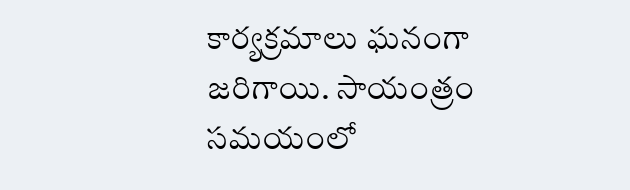కార్యక్రమాలు ఘనంగా జరిగాయి. సాయంత్రం సమయంలో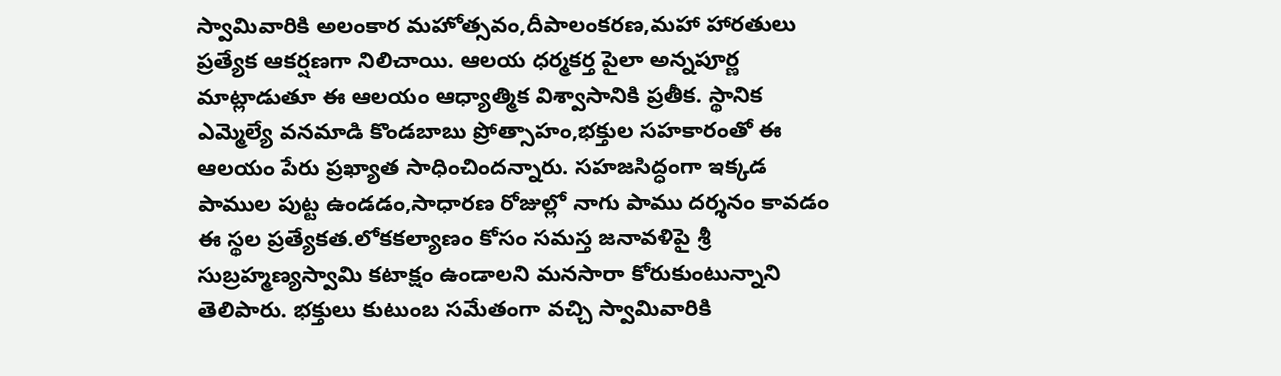స్వామివారికి అలంకార మహోత్సవం,దీపాలంకరణ,మహా హారతులు ప్రత్యేక ఆకర్షణగా నిలిచాయి. ఆలయ ధర్మకర్త పైలా అన్నపూర్ణ మాట్లాడుతూ ఈ ఆలయం ఆధ్యాత్మిక విశ్వాసానికి ప్రతీక. స్థానిక ఎమ్మెల్యే వనమాడి కొండబాబు ప్రోత్సాహం,భక్తుల సహకారంతో ఈ ఆలయం పేరు ప్రఖ్యాత సాధించిందన్నారు. సహజసిద్ధంగా ఇక్కడ పాముల పుట్ట ఉండడం,సాధారణ రోజుల్లో నాగు పాము దర్శనం కావడం ఈ స్థల ప్రత్యేకత.లోకకల్యాణం కోసం సమస్త జనావళిపై శ్రీ సుబ్రహ్మణ్యస్వామి కటాక్షం ఉండాలని మనసారా కోరుకుంటున్నాని తెలిపారు. భక్తులు కుటుంబ సమేతంగా వచ్చి స్వామివారికి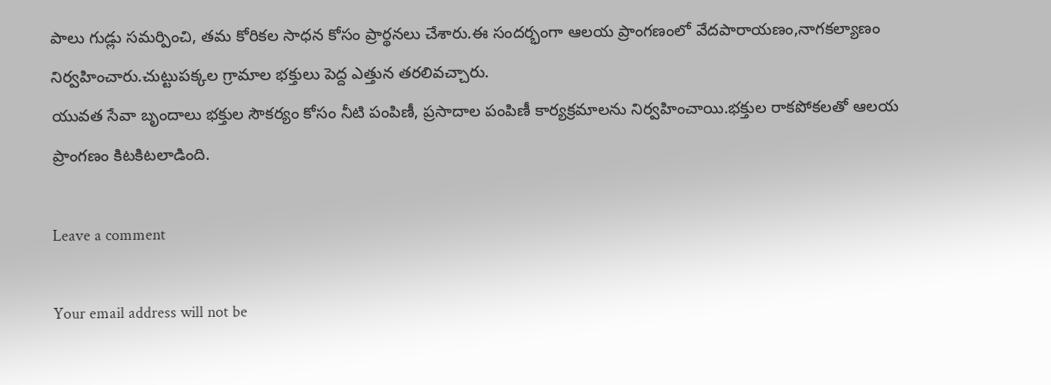పాలు గుడ్లు సమర్పించి, తమ కోరికల సాధన కోసం ప్రార్థనలు చేశారు.ఈ సందర్భంగా ఆలయ ప్రాంగణంలో వేదపారాయణం,నాగకల్యాణం నిర్వహించారు.చుట్టుపక్కల గ్రామాల భక్తులు పెద్ద ఎత్తున తరలివచ్చారు.
యువత సేవా బృందాలు భక్తుల సౌకర్యం కోసం నీటి పంపిణీ, ప్రసాదాల పంపిణీ కార్యక్రమాలను నిర్వహించాయి.భక్తుల రాకపోకలతో ఆలయ ప్రాంగణం కిటకిటలాడింది.

Leave a comment

Your email address will not be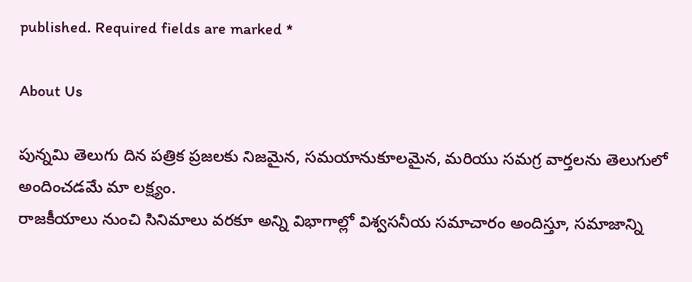published. Required fields are marked *

About Us

పున్నమి తెలుగు దిన పత్రిక ప్రజలకు నిజమైన, సమయానుకూలమైన, మరియు సమగ్ర వార్తలను తెలుగులో అందించడమే మా లక్ష్యం.
రాజకీయాలు నుంచి సినిమాలు వరకూ అన్ని విభాగాల్లో విశ్వసనీయ సమాచారం అందిస్తూ, సమాజాన్ని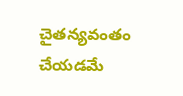చైతన్యవంతం చేయడమే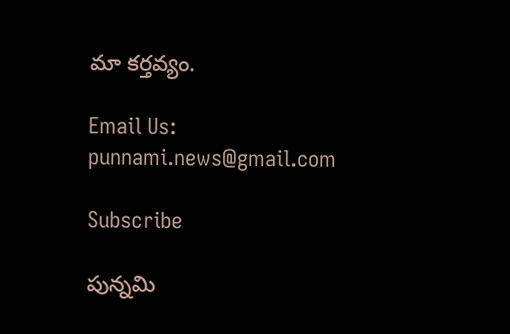మా కర్తవ్యం.

Email Us: punnami.news@gmail.com

Subscribe

పున్నమి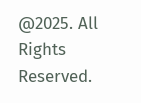@2025. All Rights Reserved.